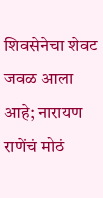शिवसेनेचा शेवट जवळ आला आहे; नारायण राणेंचं मोठं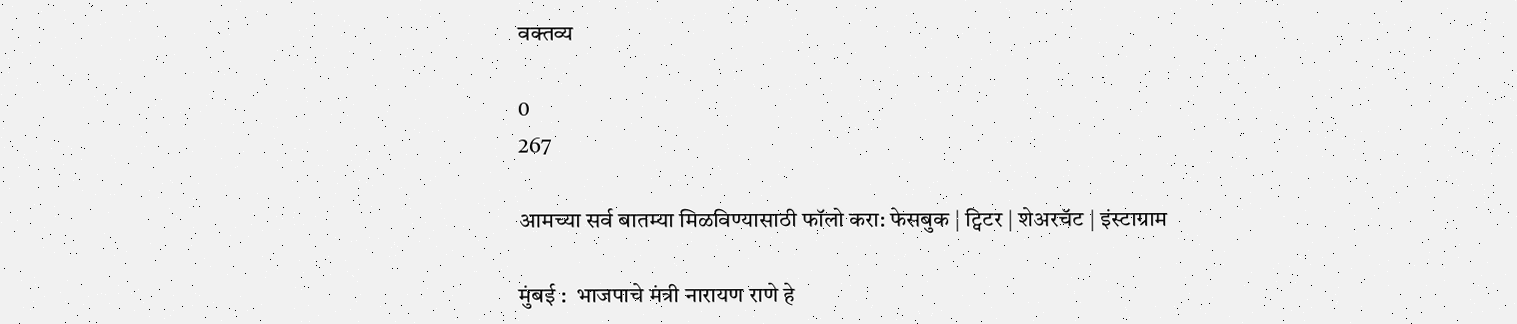वक्तव्य

0
267

आमच्या सर्व बातम्या मिळविण्यासाठी फॉलो करा: फेसबुक | ट्विटर | शेअरचॅट | इंस्टाग्राम

मुंबई :  भाजपाचे मंत्री नारायण राणे हे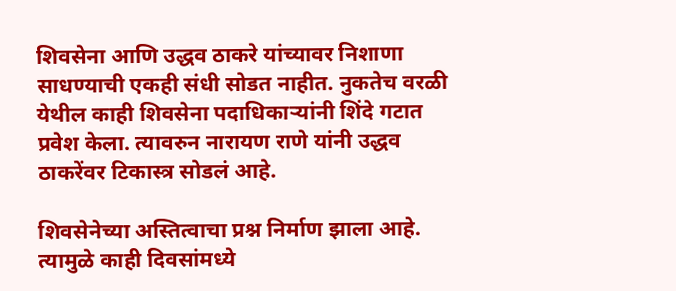शिवसेना आणि उद्धव ठाकरे यांच्यावर निशाणा साधण्याची एकही संधी सोडत नाहीत. नुकतेच वरळी येथील काही शिवसेना पदाधिकाऱ्यांनी शिंदे गटात प्रवेश केला. त्यावरुन नारायण राणे यांनी उद्धव ठाकरेंवर टिकास्त्र सोडलं आहे.

शिवसेनेच्या अस्तित्वाचा प्रश्न निर्माण झाला आहे. त्यामुळे काही दिवसांमध्ये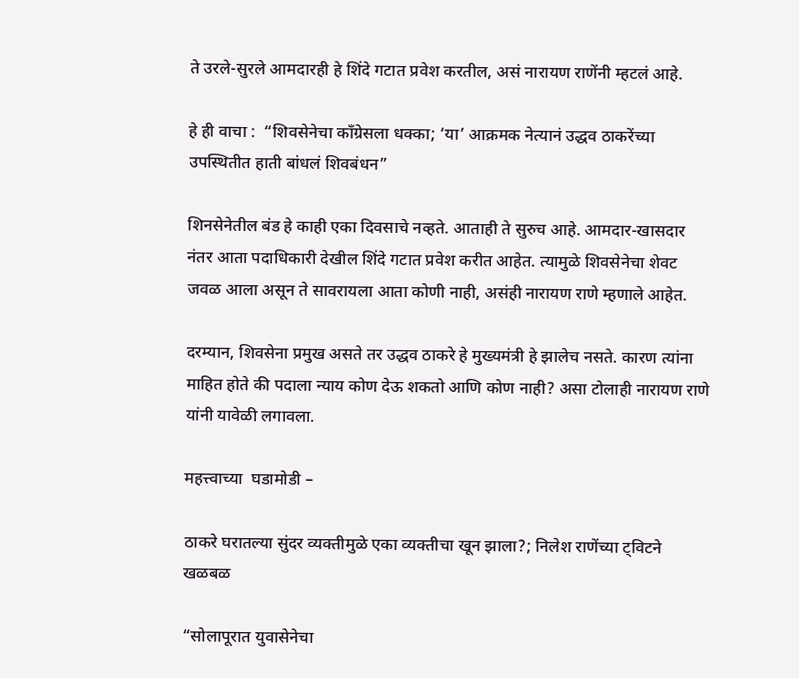ते उरले-सुरले आमदारही हे शिंदे गटात प्रवेश करतील, असं नारायण राणेंनी म्हटलं आहे.

हे ही वाचा :  “शिवसेनेचा काँग्रेसला धक्का; ‘या’ आक्रमक नेत्यानं उद्धव ठाकरेंच्या उपस्थितीत हाती बांधलं शिवबंधन”

शिनसेनेतील बंड हे काही एका दिवसाचे नव्हते. आताही ते सुरुच आहे. आमदार-खासदार नंतर आता पदाधिकारी देखील शिंदे गटात प्रवेश करीत आहेत. त्यामुळे शिवसेनेचा शेवट जवळ आला असून ते सावरायला आता कोणी नाही, असंही नारायण राणे म्हणाले आहेत.

दरम्यान, शिवसेना प्रमुख असते तर उद्धव ठाकरे हे मुख्यमंत्री हे झालेच नसते. कारण त्यांना माहित होते की पदाला न्याय कोण देऊ शकतो आणि कोण नाही? असा टोलाही नारायण राणे यांनी यावेळी लगावला.

महत्त्वाच्या  घडामोडी –

ठाकरे घरातल्या सुंदर व्यक्तीमुळे एका व्यक्तीचा खून झाला?; निलेश राणेंच्या ट्विटने खळबळ

“सोलापूरात युवासेनेचा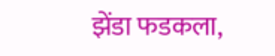झेंडा फडकला,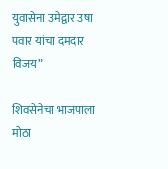युवासेना उमेद्वार उषा पवार यांचा दमदार विजय”

शिवसेनेचा भाजपाला मोठा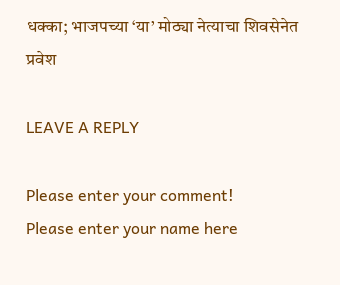धक्का; भाजपच्या ‘या’ मोठ्या नेत्याचा शिवसेनेत प्रवेश

LEAVE A REPLY

Please enter your comment!
Please enter your name here